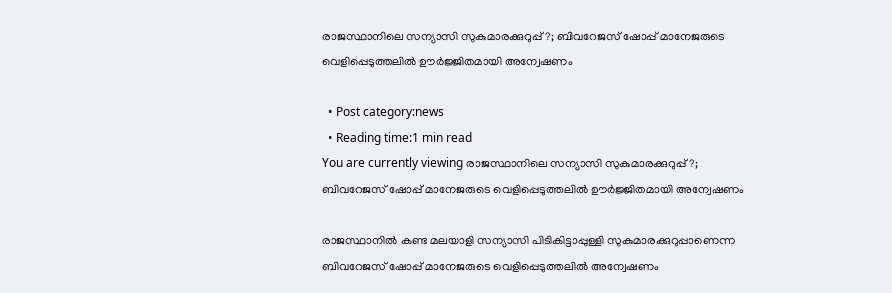രാജസ്ഥാനിലെ സന്യാസി സുകുമാരക്കുറുപ്പ്?; ബിവറേജസ് ഷോപ്പ് മാനേജരുടെ വെളിപ്പെടുത്തലിൽ ഊർജ്ജിതമായി അന്വേഷണം

  • Post category:news
  • Reading time:1 min read
You are currently viewing രാജസ്ഥാനിലെ സന്യാസി സുകുമാരക്കുറുപ്പ്?;  ബിവറേജസ് ഷോപ്പ് മാനേജരുടെ വെളിപ്പെടുത്തലിൽ ഊർജ്ജിതമായി അന്വേഷണം

രാജസ്ഥാനിൽ കണ്ട മലയാളി സന്യാസി പിടികിട്ടാപ്പുള്ളി സുകുമാരക്കുറുപ്പാണെന്ന ബിവറേജസ് ഷോപ്പ് മാനേജരുടെ വെളിപ്പെടുത്തലിൽ അന്വേഷണം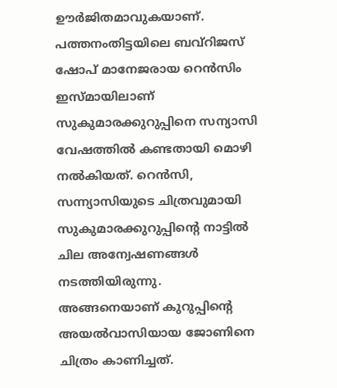ഊർജിതമാവുകയാണ്. പത്തനംതിട്ടയിലെ ബവ്റിജസ് ഷോപ് മാനേജരായ റെൻസിം ഇസ്മായിലാണ് സുകുമാരക്കുറുപ്പിനെ സന്യാസി വേഷത്തിൽ കണ്ടതായി മൊഴി നൽകിയത്. റെൻസി, സന്ന്യാസിയുടെ ചിത്രവുമായി സുകുമാരക്കുറുപ്പിൻ്റെ നാട്ടിൽ ചില അന്വേഷണങ്ങൾ നടത്തിയിരുന്നു. അങ്ങനെയാണ് കുറുപ്പിൻ്റെ അയൽവാസിയായ ജോണിനെ ചിത്രം കാണിച്ചത്.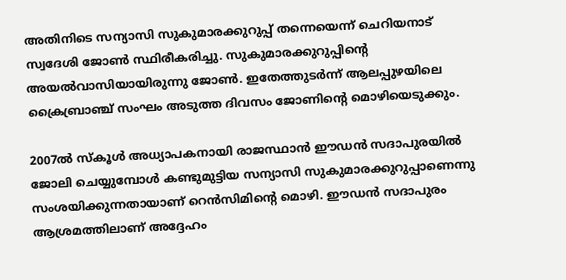അതിനിടെ സന്യാസി സുകുമാരക്കുറുപ്പ് തന്നെയെന്ന് ചെറിയനാട് സ്വദേശി ജോൺ സ്ഥിരീകരിച്ചു. സുകുമാരക്കുറുപ്പിൻ്റെ അയൽവാസിയായിരുന്നു ജോൺ. ഇതേത്തുടർന്ന് ആലപ്പുഴയിലെ ക്രൈബ്രാഞ്ച് സംഘം അടുത്ത ദിവസം ജോണിൻ്റെ മൊഴിയെടുക്കും.

2007ൽ സ്കൂൾ അധ്യാപകനായി രാജസ്ഥാൻ ഈഡൻ സദാപുരയിൽ ജോലി ചെയ്യുമ്പോൾ കണ്ടുമുട്ടിയ സന്യാസി സുകുമാരക്കുറുപ്പാണെന്നു സംശയിക്കുന്നതായാണ് റെൻസിമിൻ്റെ മൊഴി. ഈഡൻ സദാപുരം ആശ്രമത്തിലാണ് അദ്ദേഹം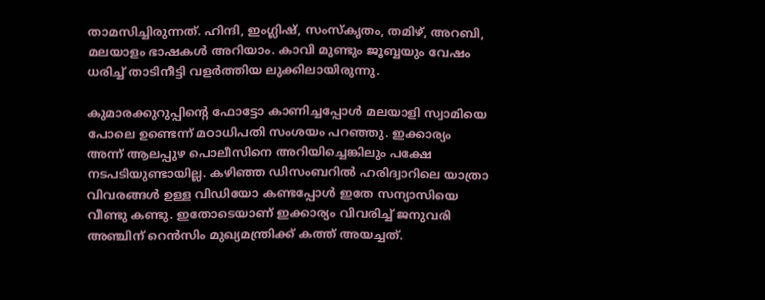താമസിച്ചിരുന്നത്. ഹിന്ദി, ഇംഗ്ലിഷ്, സംസ്കൃതം, തമിഴ്, അറബി, മലയാളം ഭാഷകൾ അറിയാം. കാവി മുണ്ടും ജൂബ്ബയും വേഷം ധരിച്ച്‌ താടിനീട്ടി വളർത്തിയ ലുക്കിലായിരുന്നു.

കുമാരക്കുറുപ്പിൻ്റെ ഫോട്ടോ കാണിച്ചപ്പോൾ മലയാളി സ്വാമിയെ പോലെ ഉണ്ടെന്ന് മഠാധിപതി സംശയം പറഞ്ഞു. ഇക്കാര്യം അന്ന് ആലപ്പുഴ പൊലീസിനെ അറിയിച്ചെങ്കിലും പക്ഷേ നടപടിയുണ്ടായില്ല. കഴിഞ്ഞ ഡിസംബറിൽ ഹരിദ്വാറിലെ യാത്രാ വിവരങ്ങൾ ഉള്ള വിഡിയോ കണ്ടപ്പോൾ ഇതേ സന്യാസിയെ വീണ്ടു കണ്ടു. ഇതോടെയാണ് ഇക്കാര്യം വിവരിച്ച്‌ ജനുവരി അഞ്ചിന് റെൻസിം മുഖ്യമന്ത്രിക്ക് കത്ത് അയച്ചത്.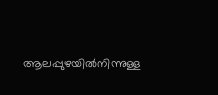ആലപ്പുഴയിൽനിന്നുള്ള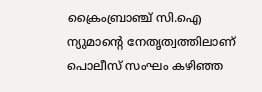ക്രൈംബ്രാഞ്ച് സി.ഐ ന്യുമാൻ്റെ നേതൃത്വത്തിലാണ് പൊലീസ് സംഘം കഴിഞ്ഞ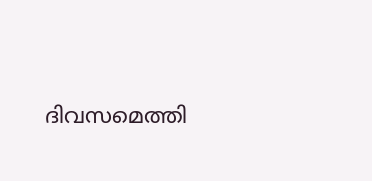ദിവസമെത്തി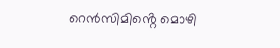റെൻസിമിൻ്റെ മൊഴി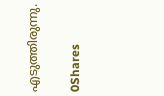എടുത്തിരുന്നു.

0Shares